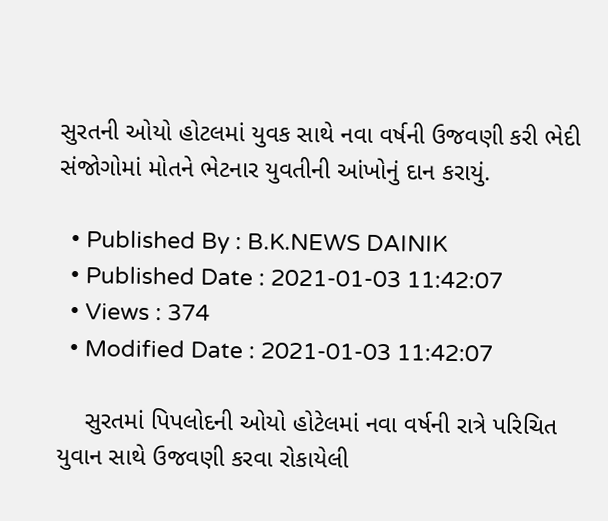સુરતની ઓયો હોટલમાં યુવક સાથે નવા વર્ષની ઉજવણી કરી ભેદી સંજોગોમાં મોતને ભેટનાર યુવતીની આંખોનું દાન કરાયું.

  • Published By : B.K.NEWS DAINIK
  • Published Date : 2021-01-03 11:42:07
  • Views : 374
  • Modified Date : 2021-01-03 11:42:07

    સુરતમાં પિપલોદની ઓયો હોટેલમાં નવા વર્ષની રાત્રે પરિચિત યુવાન સાથે ઉજવણી કરવા રોકાયેલી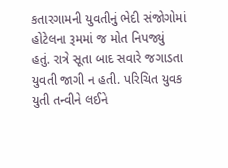કતારગામની યુવતીનું ભેદી સંજોગોમાં હોટેલના રૂમમાં જ મોત નિપજ્યું હતું. રાત્રે સૂતા બાદ સવારે જગાડતા યુવતી જાગી ન હતી. પરિચિત યુવક યુતી તન્વીને લઈને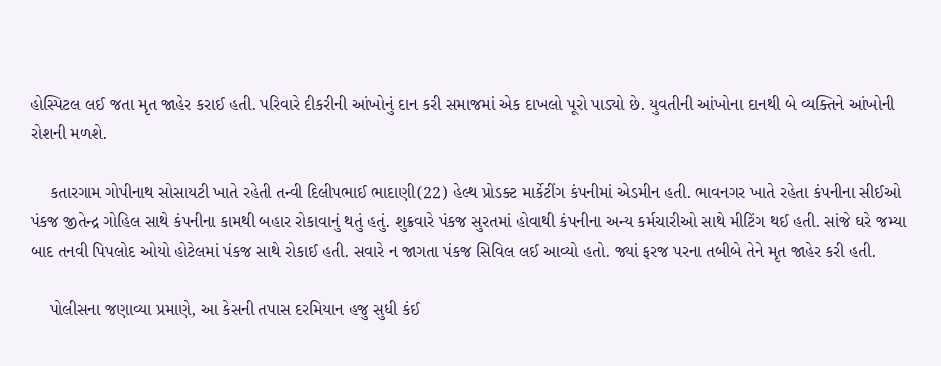હોસ્પિટલ લઈ જતા મૃત જાહેર કરાઈ હતી. પરિવારે દીકરીની આંખોનું દાન કરી સમાજમાં એક દાખલો પૂરો પાડ્યો છે. યુવતીની આંખોના દાનથી બે વ્યક્તિને આંખોની રોશની મળશે.

    કતારગામ ગોપીનાથ સોસાયટી ખાતે રહેતી તન્વી દિલીપભાઈ ભાદાણી(22) હેલ્થ પ્રોડક્ટ માર્કેટીંગ કંપનીમાં એડમીન હતી. ભાવનગર ખાતે રહેતા કંપનીના સીઈઓ પંકજ જીતેન્દ્ર ગોહિલ સાથે કંપનીના કામથી બહાર રોકાવાનું થતું હતું. શુક્રવારે પંકજ સુરતમાં હોવાથી કંપનીના અન્ય કર્મચારીઓ સાથે મીટિંગ થઈ હતી. સાંજે ઘરે જમ્યા બાદ તનવી પિપલોદ ઓયો હોટેલમાં પંકજ સાથે રોકાઈ હતી. સવારે ન જાગતા પંકજ સિવિલ લઈ આવ્યો હતો. જ્યાં ફરજ પરના તબીબે તેને મૃત જાહેર કરી હતી.

    પોલીસના જણાવ્યા પ્રમાણે, આ કેસની તપાસ દરમિયાન હજુ સુધી કંઈ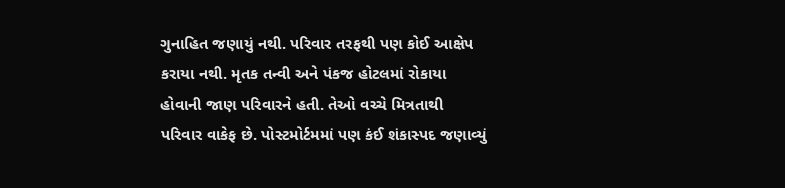ગુનાહિત જણાયું નથી. પરિવાર તરફથી પણ કોઈ આક્ષેપ કરાયા નથી. મૃતક તન્વી અને પંકજ હોટલમાં રોકાયા હોવાની જાણ પરિવારને હતી. તેઓ વચ્ચે મિત્રતાથી પરિવાર વાકેફ છે. પોસ્ટમોર્ટમમાં પણ કંઈ શંકાસ્પદ જણાવ્યું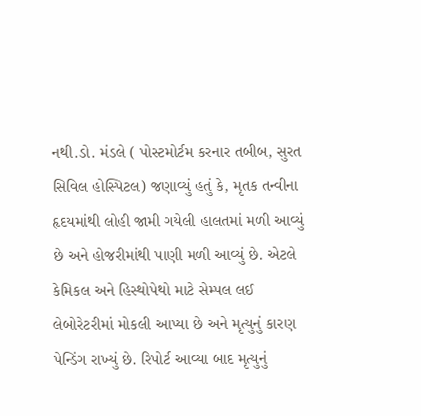નથી.ડો. મંડલે ( પોસ્ટમોર્ટમ કરનાર તબીબ, સુરત સિવિલ હોસ્પિટલ) જણાવ્યું હતું કે, મૃતક તન્વીના હૃદયમાંથી લોહી જામી ગયેલી હાલતમાં મળી આવ્યું છે અને હોજરીમાંથી પાણી મળી આવ્યું છે. એટલે કેમિકલ અને હિસ્થોપેથો માટે સેમ્પલ લઈ લેબોરેટરીમાં મોકલી આપ્યા છે અને મૃત્યુનું કારણ પેન્ડિંગ રાખ્યું છે. રિપોર્ટ આવ્યા બાદ મૃત્યુનું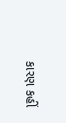કારણ કહીં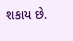શકાય છે.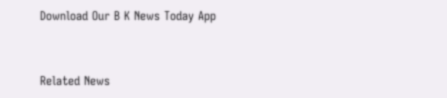Download Our B K News Today App



Related News